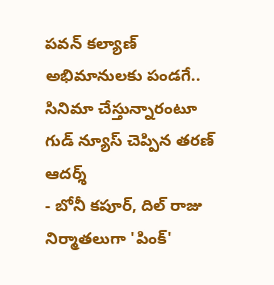పవన్ కల్యాణ్ అభిమానులకు పండగే.. సినిమా చేస్తున్నారంటూ గుడ్ న్యూస్ చెప్పిన తరణ్ ఆదర్శ్
- బోనీ కపూర్, దిల్ రాజు నిర్మాతలుగా 'పింక్'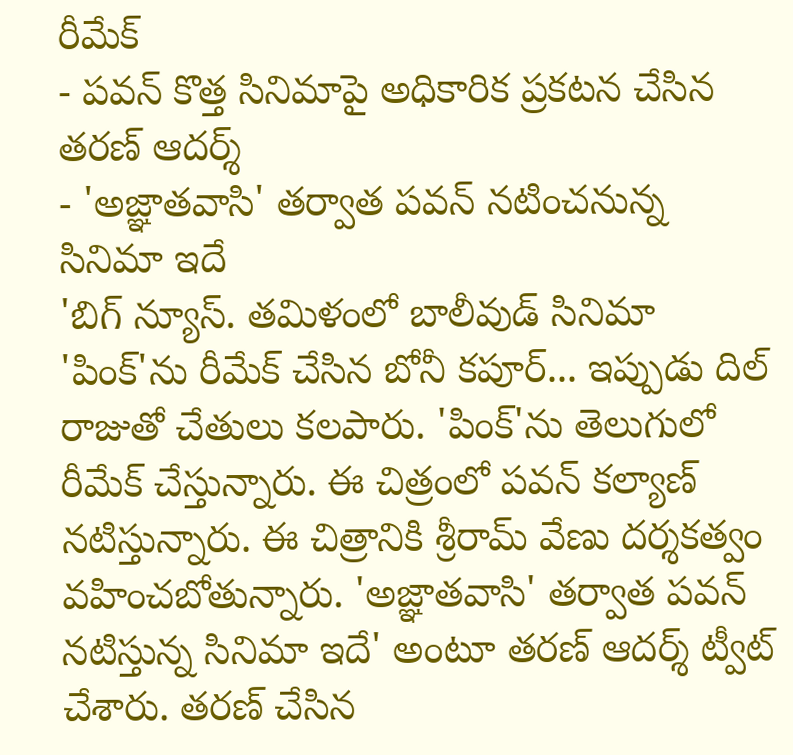రీమేక్
- పవన్ కొత్త సినిమాపై అధికారిక ప్రకటన చేసిన తరణ్ ఆదర్శ్
- 'అజ్ఞాతవాసి' తర్వాత పవన్ నటించనున్న సినిమా ఇదే
'బిగ్ న్యూస్. తమిళంలో బాలీవుడ్ సినిమా 'పింక్'ను రీమేక్ చేసిన బోనీ కపూర్... ఇప్పుడు దిల్ రాజుతో చేతులు కలపారు. 'పింక్'ను తెలుగులో రీమేక్ చేస్తున్నారు. ఈ చిత్రంలో పవన్ కల్యాణ్ నటిస్తున్నారు. ఈ చిత్రానికి శ్రీరామ్ వేణు దర్శకత్వం వహించబోతున్నారు. 'అజ్ఞాతవాసి' తర్వాత పవన్ నటిస్తున్న సినిమా ఇదే' అంటూ తరణ్ ఆదర్శ్ ట్వీట్ చేశారు. తరణ్ చేసిన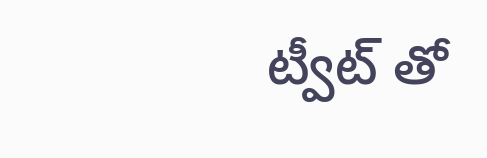ట్వీట్ తో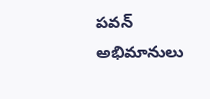పవన్ అభిమానులు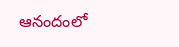ఆనందంలో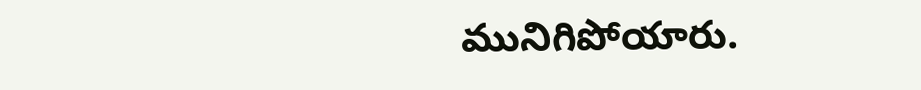మునిగిపోయారు.